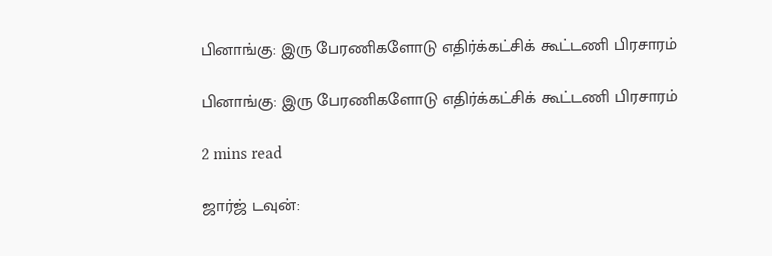பினாங்கு: இரு பேரணிகளோடு எதிர்க்கட்சிக் கூட்டணி பிரசாரம்

பினாங்கு: இரு பேரணிகளோடு எதிர்க்கட்சிக் கூட்டணி பிரசாரம்

2 mins read

ஜார்ஜ் டவுன்: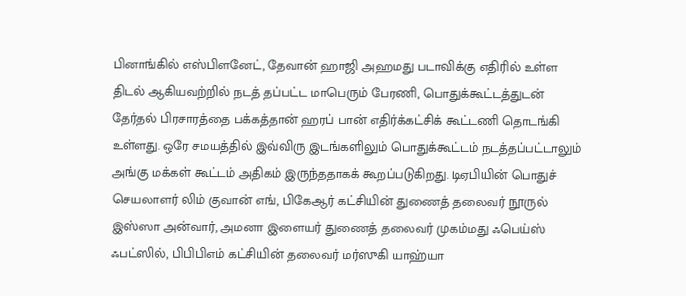பினாங்கில் எஸ்பிளனேட், தேவான் ஹாஜி அஹமது படாவிக்கு எதிரில் உள்ள திடல் ஆகியவற்றில் நடத் தப்பட்ட மாபெரும் பேரணி, பொதுக்கூட்டத்துடன் தேர்தல் பிரசாரத்தை பக்கத்தான் ஹரப் பான் எதிர்க்கட்சிக் கூட்டணி தொடங்கி உள்ளது. ஒரே சமயத்தில் இவ்விரு இடங்களிலும் பொதுக்கூட்டம் நடத்தப்பட்டாலும் அங்கு மக்கள் கூட்டம் அதிகம் இருந்ததாகக் கூறப்படுகிறது. டிஏபியின் பொதுச் செயலாளர் லிம் குவான் எங், பிகேஆர் கட்சியின் துணைத் தலைவர் நூருல் இஸ்ஸா அன்வார், அமனா இளையர் துணைத் தலைவர் முகம்மது ஃபெய்ஸ் ஃபட்ஸில், பிபிபிஎம் கட்சியின் தலைவர் மர்ஸுகி யாஹ்யா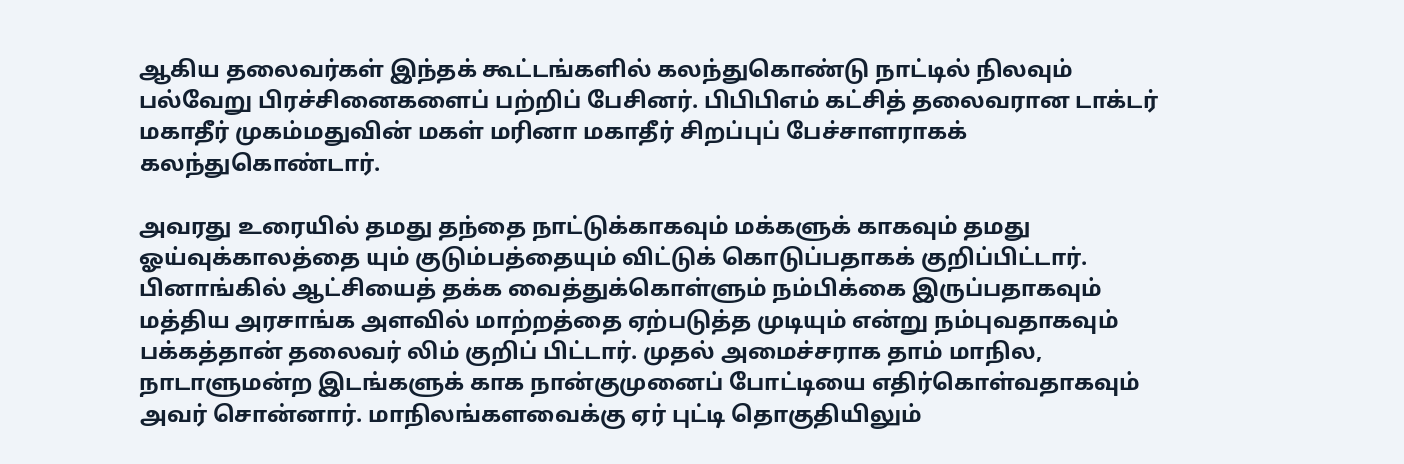ஆகிய தலைவர்கள் இந்தக் கூட்டங்களில் கலந்துகொண்டு நாட்டில் நிலவும் பல்வேறு பிரச்சினைகளைப் பற்றிப் பேசினர். பிபிபிஎம் கட்சித் தலைவரான டாக்டர் மகாதீர் முகம்மதுவின் மகள் மரினா மகாதீர் சிறப்புப் பேச்சாளராகக் கலந்துகொண்டார்.

அவரது உரையில் தமது தந்தை நாட்டுக்காகவும் மக்களுக் காகவும் தமது ஓய்வுக்காலத்தை யும் குடும்பத்தையும் விட்டுக் கொடுப்பதாகக் குறிப்பிட்டார். பினாங்கில் ஆட்சியைத் தக்க வைத்துக்கொள்ளும் நம்பிக்கை இருப்பதாகவும் மத்திய அரசாங்க அளவில் மாற்றத்தை ஏற்படுத்த முடியும் என்று நம்புவதாகவும் பக்கத்தான் தலைவர் லிம் குறிப் பிட்டார். முதல் அமைச்சராக தாம் மாநில, நாடாளுமன்ற இடங்களுக் காக நான்குமுனைப் போட்டியை எதிர்கொள்வதாகவும் அவர் சொன்னார். மாநிலங்களவைக்கு ஏர் புட்டி தொகுதியிலும்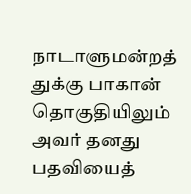நாடாளுமன்றத் துக்கு பாகான் தொகுதியிலும் அவர் தனது பதவியைத்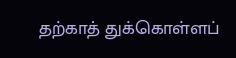தற்காத் துக்கொள்ளப்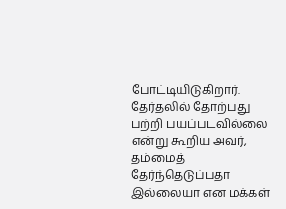போட்டியிடுகிறார். தேர்தலில் தோற்பது பற்றி பயப்படவில்லை என்று கூறிய அவர், தம்மைத் தேர்ந்தெடுப்பதா இல்லையா என மக்கள்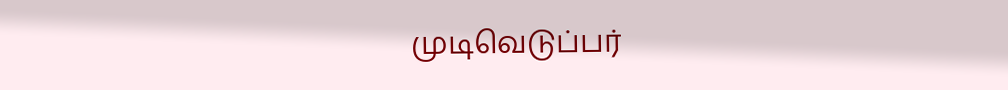முடிவெடுப்பர்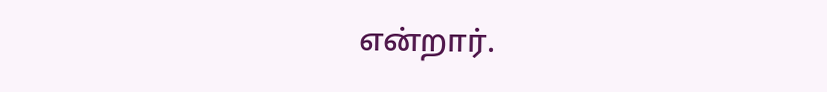என்றார்.